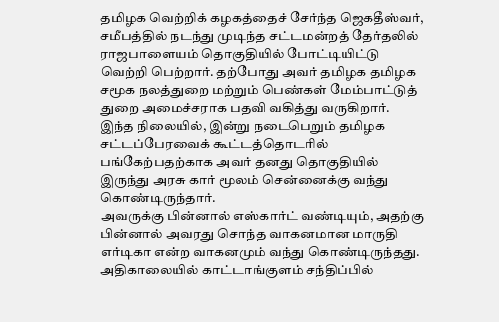தமிழக வெற்றிக் கழகத்தைச் சேர்ந்த ஜெகதீஸ்வர், சமீபத்தில் நடந்து முடிந்த சட்டமன்றத் தேர்தலில் ராஜபாளையம் தொகுதியில் போட்டியிட்டு வெற்றி பெற்றார். தற்போது அவர் தமிழக தமிழக சமூக நலத்துறை மற்றும் பெண்கள் மேம்பாட்டுத் துறை அமைச்சராக பதவி வகித்து வருகிறார். இந்த நிலையில், இன்று நடைபெறும் தமிழக சட்டப்பேரவைக் கூட்டத்தொடரில் பங்கேற்பதற்காக அவர் தனது தொகுதியில் இருந்து அரசு கார் மூலம் சென்னைக்கு வந்து கொண்டிருந்தார்.
அவருக்கு பின்னால் எஸ்கார்ட் வண்டியும், அதற்கு பின்னால் அவரது சொந்த வாகனமான மாருதி எர்டிகா என்ற வாகனமும் வந்து கொண்டிருந்தது. அதிகாலையில் காட்டாங்குளம் சந்திப்பில்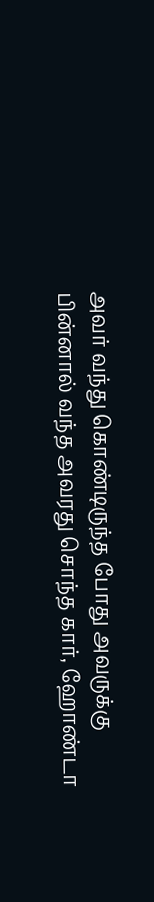அவர் வந்து கொண்டிருந்த போது அவருக்கு பின்னால் வந்த அவரது சொந்த கார், ஹோண்டா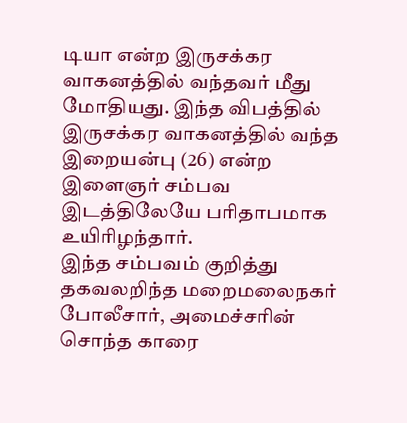டியா என்ற இருசக்கர வாகனத்தில் வந்தவர் மீது மோதியது. இந்த விபத்தில் இருசக்கர வாகனத்தில் வந்த இறையன்பு (26) என்ற இளைஞர் சம்பவ இடத்திலேயே பரிதாபமாக உயிரிழந்தார்.
இந்த சம்பவம் குறித்து தகவலறிந்த மறைமலைநகர் போலீசார், அமைச்சரின் சொந்த காரை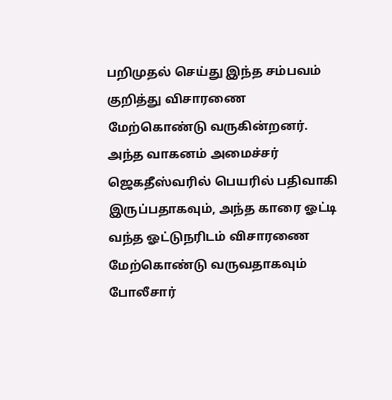பறிமுதல் செய்து இந்த சம்பவம் குறித்து விசாரணை மேற்கொண்டு வருகின்றனர். அந்த வாகனம் அமைச்சர் ஜெகதீஸ்வரில் பெயரில் பதிவாகி இருப்பதாகவும், அந்த காரை ஓட்டி வந்த ஓட்டுநரிடம் விசாரணை மேற்கொண்டு வருவதாகவும் போலீசார்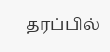தரப்பில்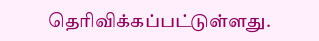தெரிவிக்கப்பட்டுள்ளது.